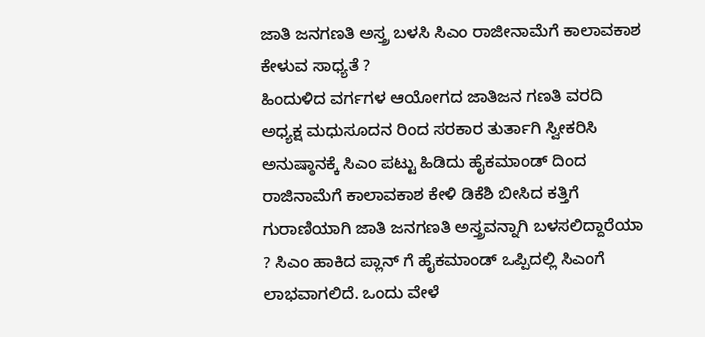ಜಾತಿ ಜನಗಣತಿ ಅಸ್ತ್ರ ಬಳಸಿ ಸಿಎಂ ರಾಜೀನಾಮೆಗೆ ಕಾಲಾವಕಾಶ ಕೇಳುವ ಸಾಧ್ಯತೆ ?
ಹಿಂದುಳಿದ ವರ್ಗಗಳ ಆಯೋಗದ ಜಾತಿಜನ ಗಣತಿ ವರದಿ ಅಧ್ಯಕ್ಷ ಮಧುಸೂದನ ರಿಂದ ಸರಕಾರ ತುರ್ತಾಗಿ ಸ್ವೀಕರಿಸಿ ಅನುಷ್ಠಾನಕ್ಕೆ ಸಿಎಂ ಪಟ್ಟು ಹಿಡಿದು ಹೈಕಮಾಂಡ್ ದಿಂದ ರಾಜಿನಾಮೆಗೆ ಕಾಲಾವಕಾಶ ಕೇಳಿ ಡಿಕೆಶಿ ಬೀಸಿದ ಕತ್ತಿಗೆ ಗುರಾಣಿಯಾಗಿ ಜಾತಿ ಜನಗಣತಿ ಅಸ್ತ್ರವನ್ನಾಗಿ ಬಳಸಲಿದ್ದಾರೆಯಾ ? ಸಿಎಂ ಹಾಕಿದ ಪ್ಲಾನ್ ಗೆ ಹೈಕಮಾಂಡ್ ಒಪ್ಪಿದಲ್ಲಿ ಸಿಎಂಗೆ ಲಾಭವಾಗಲಿದೆ. ಒಂದು ವೇಳೆ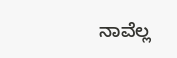ನಾವೆಲ್ಲ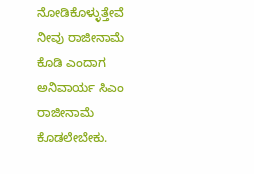ನೋಡಿಕೊಳ್ಳುತ್ತೇವೆ ನೀವು ರಾಜೀನಾಮೆ ಕೊಡಿ ಎಂದಾಗ ಅನಿವಾರ್ಯ ಸಿಎಂ ರಾಜೀನಾಮೆ ಕೊಡಲೇಬೇಕು.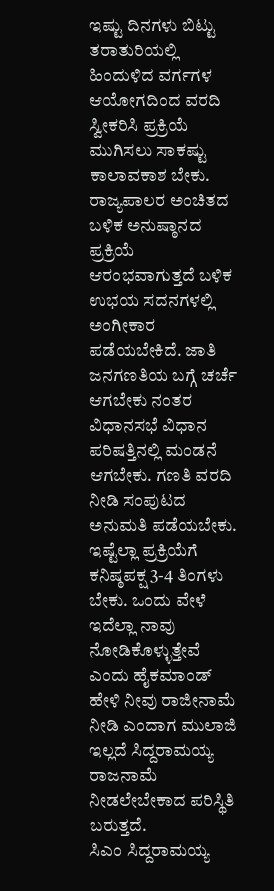ಇಷ್ಟು ದಿನಗಳು ಬಿಟ್ಟು ತರಾತುರಿಯಲ್ಲಿ ಹಿಂದುಳಿದ ವರ್ಗಗಳ ಆಯೋಗದಿಂದ ವರದಿ ಸ್ವೀಕರಿಸಿ ಪ್ರಕ್ರಿಯೆ ಮುಗಿಸಲು ಸಾಕಷ್ಟು ಕಾಲಾವಕಾಶ ಬೇಕು. ರಾಜ್ಯಪಾಲರ ಅಂಚಿತದ ಬಳಿಕ ಅನುಷ್ಠಾನದ ಪ್ರಕ್ರಿಯೆ ಆರಂಭವಾಗುತ್ತದೆ ಬಳಿಕ ಉಭಯ ಸದನಗಳಲ್ಲಿ ಅಂಗೀಕಾರ ಪಡೆಯಬೇಕಿದೆ. ಜಾತಿ ಜನಗಣತಿಯ ಬಗ್ಗೆ ಚರ್ಚೆ ಆಗಬೇಕು ನಂತರ ವಿಧಾನಸಭೆ ವಿಧಾನ ಪರಿಷತ್ತಿನಲ್ಲಿ ಮಂಡನೆ ಆಗಬೇಕು. ಗಣತಿ ವರದಿ ನೀಡಿ ಸಂಪುಟದ ಅನುಮತಿ ಪಡೆಯಬೇಕು.
ಇಷ್ಟೆಲ್ಲಾ ಪ್ರಕ್ರಿಯೆಗೆ ಕನಿಷ್ಠಪಕ್ಷ 3-4 ತಿಂಗಳು ಬೇಕು. ಒಂದು ವೇಳೆ ಇದೆಲ್ಲಾ ನಾವು ನೋಡಿಕೊಳ್ಳುತ್ತೇವೆ ಎಂದು ಹೈಕಮಾಂಡ್ ಹೇಳಿ ನೀವು ರಾಜೀನಾಮೆ ನೀಡಿ ಎಂದಾಗ ಮುಲಾಜಿ ಇಲ್ಲದೆ ಸಿದ್ದರಾಮಯ್ಯ ರಾಜನಾಮೆ ನೀಡಲೇಬೇಕಾದ ಪರಿಸ್ಥಿತಿ ಬರುತ್ತದೆ.
ಸಿಎಂ ಸಿದ್ದರಾಮಯ್ಯ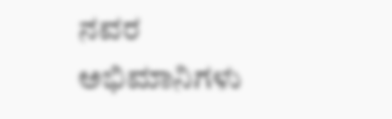ನವರ ಅಭಿಮಾನಿಗಳು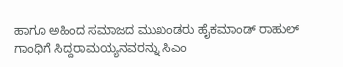ಹಾಗೂ ಅಹಿಂದ ಸಮಾಜದ ಮುಖಂಡರು ಹೈಕಮಾಂಡ್ ರಾಹುಲ್ ಗಾಂಧಿಗೆ ಸಿದ್ದರಾಮಯ್ಯನವರನ್ನು ಸಿಎಂ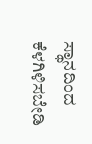ಸ್ಥಾನದಿಂದ ಕೆಳಗಿಳಿಸಬೇಡಿ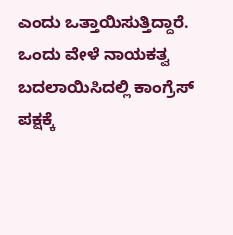ಎಂದು ಒತ್ತಾಯಿಸುತ್ತಿದ್ದಾರೆ. ಒಂದು ವೇಳೆ ನಾಯಕತ್ವ ಬದಲಾಯಿಸಿದಲ್ಲಿ ಕಾಂಗ್ರೆಸ್ ಪಕ್ಷಕ್ಕೆ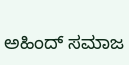ಅಹಿಂದ್ ಸಮಾಜ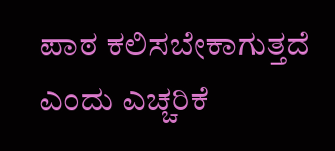ಪಾಠ ಕಲಿಸಬೇಕಾಗುತ್ತದೆ ಎಂದು ಎಚ್ಚರಿಕೆ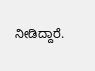ನೀಡಿದ್ದಾರೆ.